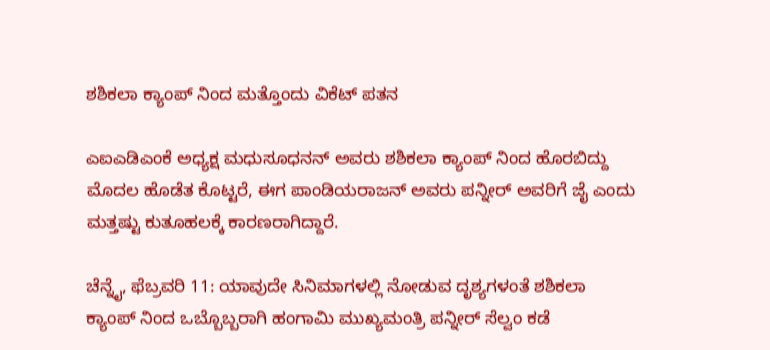ಶಶಿಕಲಾ ಕ್ಯಾಂಪ್ ನಿಂದ ಮತ್ತೊಂದು ವಿಕೆಟ್ ಪತನ

ಎಐಎಡಿಎಂಕೆ ಅಧ್ಯಕ್ಷ ಮಧುಸೂಧನನ್ ಅವರು ಶಶಿಕಲಾ ಕ್ಯಾಂಪ್ ನಿಂದ ಹೊರಬಿದ್ದು ಮೊದಲ ಹೊಡೆತ ಕೊಟ್ಟರೆ, ಈಗ ಪಾಂಡಿಯರಾಜನ್ ಅವರು ಪನ್ನೀರ್ ಅವರಿಗೆ ಜೈ ಎಂದು ಮತ್ತಷ್ಟು ಕುತೂಹಲಕ್ಕೆ ಕಾರಣರಾಗಿದ್ದಾರೆ.

ಚೆನ್ನೈ, ಫೆಬ್ರವರಿ 11: ಯಾವುದೇ ಸಿನಿಮಾಗಳಲ್ಲಿ ನೋಡುವ ದೃಶ್ಯಗಳಂತೆ ಶಶಿಕಲಾ ಕ್ಯಾಂಪ್ ನಿಂದ ಒಬ್ಬೊಬ್ಬರಾಗಿ ಹಂಗಾಮಿ ಮುಖ್ಯಮಂತ್ರಿ ಪನ್ನೀರ್ ಸೆಲ್ವಂ ಕಡೆ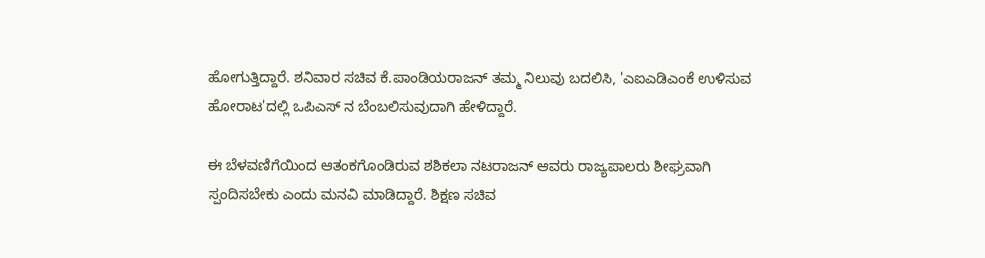ಹೋಗುತ್ತಿದ್ದಾರೆ. ಶನಿವಾರ ಸಚಿವ ಕೆ.ಪಾಂಡಿಯರಾಜನ್ ತಮ್ಮ ನಿಲುವು ಬದಲಿಸಿ, 'ಎಐಎಡಿಎಂಕೆ ಉಳಿಸುವ ಹೋರಾಟ'ದಲ್ಲಿ ಒಪಿಎಸ್ ನ ಬೆಂಬಲಿಸುವುದಾಗಿ ಹೇಳಿದ್ದಾರೆ.

ಈ ಬೆಳವಣಿಗೆಯಿಂದ ಆತಂಕಗೊಂಡಿರುವ ಶಶಿಕಲಾ ನಟರಾಜನ್ ಆವರು ರಾಜ್ಯಪಾಲರು ಶೀಘ್ರವಾಗಿ ಸ್ಪಂದಿಸಬೇಕು ಎಂದು ಮನವಿ ಮಾಡಿದ್ದಾರೆ. ಶಿಕ್ಷಣ ಸಚಿವ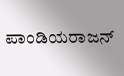ಪಾಂಡಿಯರಾಜನ್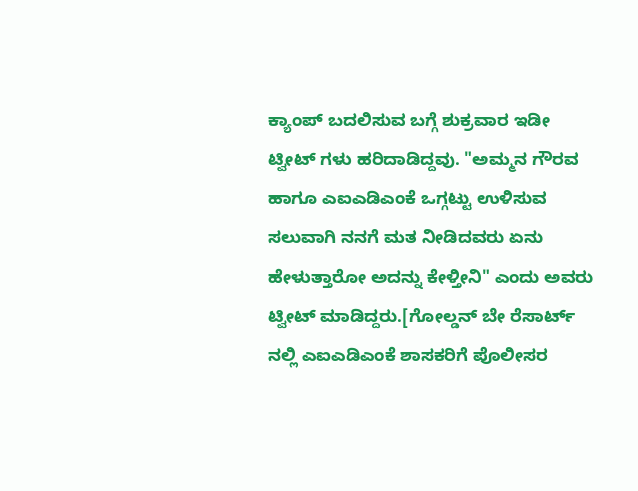ಕ್ಯಾಂಪ್ ಬದಲಿಸುವ ಬಗ್ಗೆ ಶುಕ್ರವಾರ ಇಡೀ ಟ್ವೀಟ್ ಗಳು ಹರಿದಾಡಿದ್ದವು. "ಅಮ್ಮನ ಗೌರವ ಹಾಗೂ ಎಐಎಡಿಎಂಕೆ ಒಗ್ಗಟ್ಟು ಉಳಿಸುವ ಸಲುವಾಗಿ ನನಗೆ ಮತ ನೀಡಿದವರು ಏನು ಹೇಳುತ್ತಾರೋ ಅದನ್ನು ಕೇಳ್ತೀನಿ" ಎಂದು ಅವರು ಟ್ವೀಟ್ ಮಾಡಿದ್ದರು.[ಗೋಲ್ಡನ್ ಬೇ ರೆಸಾರ್ಟ್ ನಲ್ಲಿ ಎಐಎಡಿಎಂಕೆ ಶಾಸಕರಿಗೆ ಪೊಲೀಸರ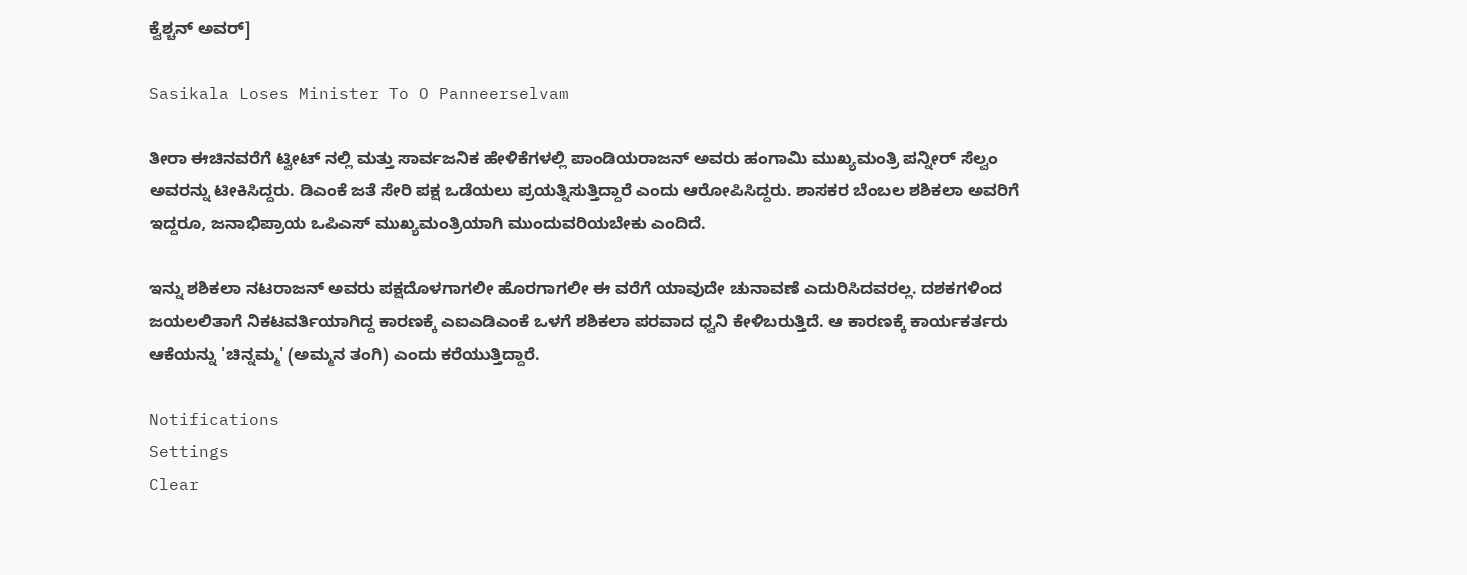ಕ್ವೆಶ್ಚನ್ ಅವರ್]

Sasikala Loses Minister To O Panneerselvam

ತೀರಾ ಈಚಿನವರೆಗೆ ಟ್ವೀಟ್ ನಲ್ಲಿ ಮತ್ತು ಸಾರ್ವಜನಿಕ ಹೇಳಿಕೆಗಳಲ್ಲಿ ಪಾಂಡಿಯರಾಜನ್ ಅವರು ಹಂಗಾಮಿ ಮುಖ್ಯಮಂತ್ರಿ ಪನ್ನೀರ್ ಸೆಲ್ವಂ ಅವರನ್ನು ಟೀಕಿಸಿದ್ದರು. ಡಿಎಂಕೆ ಜತೆ ಸೇರಿ ಪಕ್ಷ ಒಡೆಯಲು ಪ್ರಯತ್ನಿಸುತ್ತಿದ್ದಾರೆ ಎಂದು ಆರೋಪಿಸಿದ್ದರು. ಶಾಸಕರ ಬೆಂಬಲ ಶಶಿಕಲಾ ಅವರಿಗೆ ಇದ್ದರೂ, ಜನಾಭಿಪ್ರಾಯ ಒಪಿಎಸ್ ಮುಖ್ಯಮಂತ್ರಿಯಾಗಿ ಮುಂದುವರಿಯಬೇಕು ಎಂದಿದೆ.

ಇನ್ನು ಶಶಿಕಲಾ ನಟರಾಜನ್ ಅವರು ಪಕ್ಷದೊಳಗಾಗಲೀ ಹೊರಗಾಗಲೀ ಈ ವರೆಗೆ ಯಾವುದೇ ಚುನಾವಣೆ ಎದುರಿಸಿದವರಲ್ಲ. ದಶಕಗಳಿಂದ ಜಯಲಲಿತಾಗೆ ನಿಕಟವರ್ತಿಯಾಗಿದ್ದ ಕಾರಣಕ್ಕೆ ಎಐಎಡಿಎಂಕೆ ಒಳಗೆ ಶಶಿಕಲಾ ಪರವಾದ ಧ್ವನಿ ಕೇಳಿಬರುತ್ತಿದೆ. ಆ ಕಾರಣಕ್ಕೆ ಕಾರ್ಯಕರ್ತರು ಆಕೆಯನ್ನು 'ಚಿನ್ನಮ್ಮ' (ಅಮ್ಮನ ತಂಗಿ) ಎಂದು ಕರೆಯುತ್ತಿದ್ದಾರೆ.

Notifications
Settings
Clear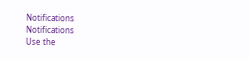Notifications
Notifications
Use the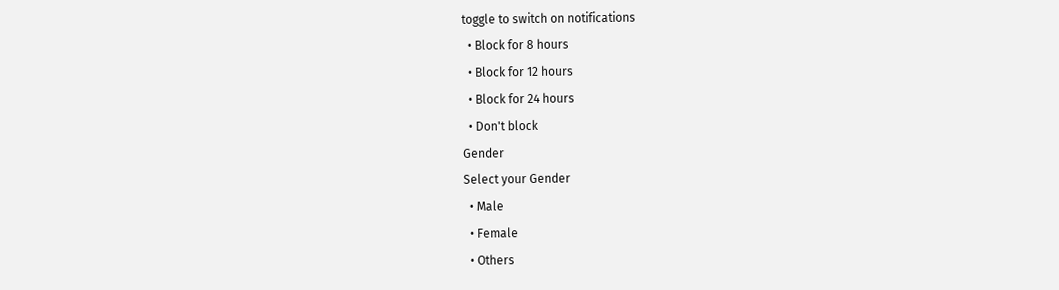toggle to switch on notifications
  • Block for 8 hours
  • Block for 12 hours
  • Block for 24 hours
  • Don't block
Gender
Select your Gender
  • Male
  • Female
  • Others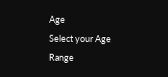Age
Select your Age Range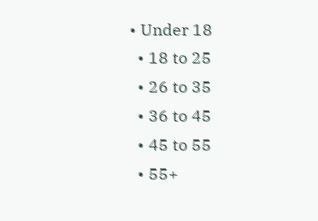• Under 18
  • 18 to 25
  • 26 to 35
  • 36 to 45
  • 45 to 55
  • 55+